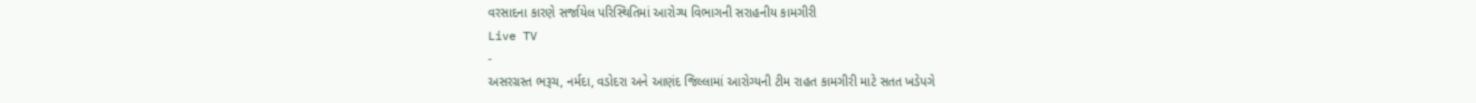વરસાદના કારણે સર્જાયેલ પરિસ્થિતિમાં આરોગ્ય વિભાગની સરાહનીય કામગીરી
Live TV
-
અસરગ્રસ્ત ભરૂચ, નર્મદા, વડોદરા અને આણંદ જિલ્લામાં આરોગ્યની ટીમ રાહત કામગીરી માટે સતત ખડેપગે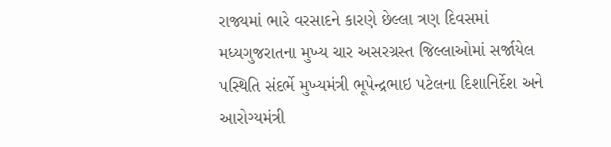રાજ્યમાં ભારે વરસાદને કારણે છેલ્લા ત્રણ દિવસમાં મધ્યગુજરાતના મુખ્ય ચાર અસરગ્રસ્ત જિલ્લાઓમાં સર્જાયેલ પસ્થિતિ સંદર્ભે મુખ્યમંત્રી ભૂપેન્દ્રભાઇ પટેલના દિશાનિર્દેશ અને આરોગ્યમંત્રી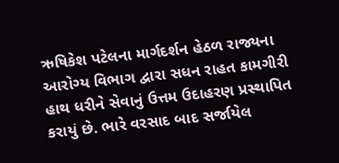ઋષિકેશ પટેલના માર્ગદર્શન હેઠળ રાજ્યના આરોગ્ય વિભાગ દ્વારા સધન રાહત કામગીરી હાથ ધરીને સેવાનું ઉત્તમ ઉદાહરણ પ્રસ્થાપિત કરાયું છે. ભારે વરસાદ બાદ સર્જાયેલ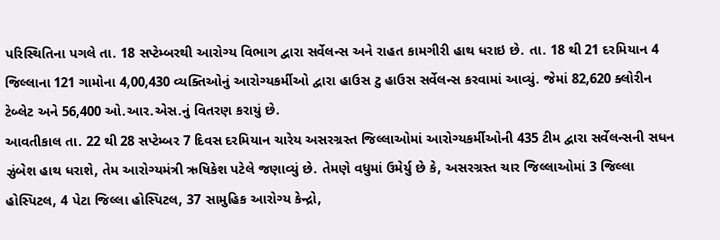પરિસ્થિતિના પગલે તા. 18 સપ્ટેમ્બરથી આરોગ્ય વિભાગ દ્વારા સર્વેલન્સ અને રાહત કામગીરી હાથ ધરાઇ છે. તા. 18 થી 21 દરમિયાન 4 જિલ્લાના 121 ગામોના 4,00,430 વ્યક્તિઓનું આરોગ્યકર્મીઓ દ્વારા હાઉસ ટુ હાઉસ સર્વેલન્સ કરવામાં આવ્યું. જેમાં 82,620 ક્લોરીન ટેબ્લેટ અને 56,400 ઓ.આર.એસ.નું વિતરણ કરાયું છે.
આવતીકાલ તા. 22 થી 28 સપ્ટેમ્બર 7 દિવસ દરમિયાન ચારેય અસરગ્રસ્ત જિલ્લાઓમાં આરોગ્યકર્મીઓની 435 ટીમ દ્વારા સર્વેલન્સની સધન ઝુંબેશ હાથ ધરાશે, તેમ આરોગ્યમંત્રી ઋષિકેશ પટેલે જણાવ્યું છે. તેમણે વધુમાં ઉમેર્યુ છે કે, અસરગ્રસ્ત ચાર જિલ્લાઓમાં 3 જિલ્લા હોસ્પિટલ, 4 પેટા જિલ્લા હોસ્પિટલ, 37 સામુહિક આરોગ્ય કેન્દ્રો,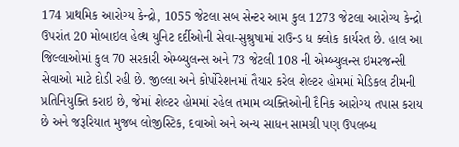174 પ્રાથમિક આરોગ્ય કેન્દ્રો, 1055 જેટલા સબ સેન્ટર આમ કુલ 1273 જેટલા આરોગ્ય કેન્દ્રો ઉપરાંત 20 મોબાઇલ હેલ્થ યુનિટ દર્દીઓની સેવા-સુશ્રુષામાં રાઉન્ડ ધ ક્લોક કાર્યરત છે. હાલ આ જિલ્લાઓમાં કુલ 70 સરકારી એમ્બ્યુલન્સ અને 73 જેટલી 108 ની એમ્બ્યુલન્સ ઇમરજન્સી સેવાઓ માટે દોડી રહી છે. જીલ્લા અને કોર્પોરેશનમાં તૈયાર કરેલ શેલ્ટર હોમમાં મેડિકલ ટીમની પ્રતિનિયુક્તિ કરાઇ છે, જેમાં શેલ્ટર હોમમાં રહેલ તમામ વ્યક્તિઓની દૈનિક આરોગ્ય તપાસ કરાય છે અને જરૂરિયાત મુજબ લોજીસ્ટિક, દવાઓ અને અન્ય સાધન સામગ્રી પણ ઉપલબ્ધ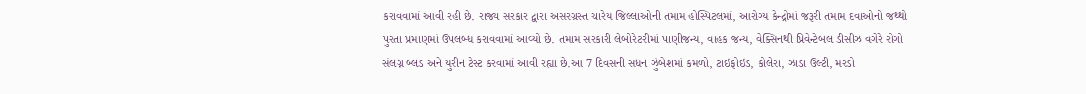કરાવવામાં આવી રહી છે. રાજ્ય સરકાર દ્વારા અસરગ્રસ્ત ચારેય જિલ્લાઓની તમામ હોસ્પિટલમાં, આરોગ્ય કેન્દ્રોમાં જરૂરી તમામ દવાઓનો જથ્થો પુરતા પ્રમાણમાં ઉપલબ્ધ કરાવવામાં આવ્યો છે. તમામ સરકારી લેબોરેટરીમાં પાણીજન્ય, વાહક જન્ય, વેક્સિનથી પ્રિવેન્ટેબલ ડીસીઝ વગેરે રોગો સંલગ્ન બ્લડ અને યુરીન ટેસ્ટ કરવામાં આવી રહ્યા છે.આ 7 દિવસની સધન ઝુંબેશમાં કમળો, ટાઇફોઇડ, કોલેરા, ઝાડા ઉલ્ટી, મરડો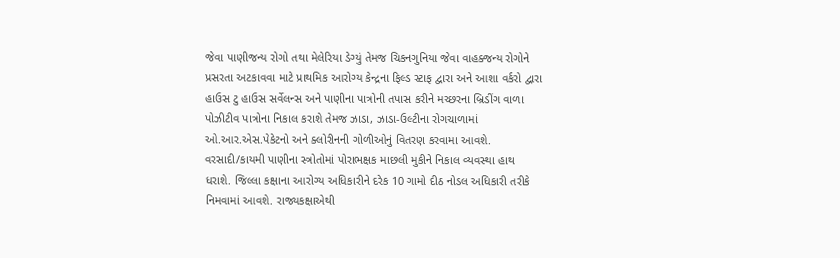જેવા પાણીજન્ય રોગો તથા મેલેરિયા ડેગ્યું તેમજ ચિકનગુનિયા જેવા વાહક્જન્ય રોગોને પ્રસરતા અટકાવવા માટે પ્રાથમિક આરોગ્ય કેન્દ્રના ફિલ્ડ સ્ટાફ દ્વારા અને આશા વર્કરો દ્વારા હાઉસ ટુ હાઉસ સર્વેલન્સ અને પાણીના પાત્રોની તપાસ કરીને મચ્છરના બ્રિડીંગ વાળા પોઝીટીવ પાત્રોના નિકાલ કરાશે તેમજ ઝાડા, ઝાડા-ઉલ્ટીના રોગચાળામાં ઓ.આર.એસ.પેકેટનો અને ક્લોરીનની ગોળીઓનું વિતરણ કરવામા આવશે. વરસાદી/કાયમી પાણીના સ્ત્રોતોમાં પોરાભક્ષક માછલી મુકીને નિકાલ વ્યવસ્થા હાથ ધરાશે. જિલ્લા કક્ષાના આરોગ્ય અધિકારીને દરેક 10 ગામો દીઠ નોડલ અધિકારી તરીકે નિમવામાં આવશે. રાજ્યકક્ષાએથી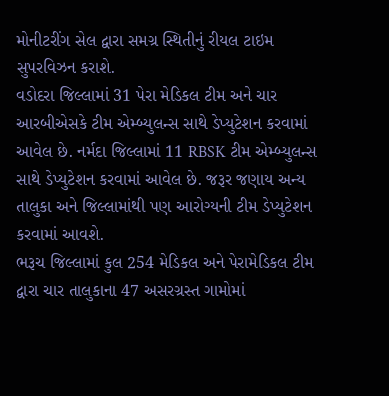મોનીટરીંગ સેલ દ્વારા સમગ્ર સ્થિતીનું રીયલ ટાઇમ સુપરવિઝન કરાશે.
વડોદરા જિલ્લામાં 31 પેરા મેડિકલ ટીમ અને ચાર આરબીએસકે ટીમ એમ્બ્યુલન્સ સાથે ડેપ્યુટેશન કરવામાં આવેલ છે. નર્મદા જિલ્લામાં 11 RBSK ટીમ એમ્બ્યુલન્સ સાથે ડેપ્યુટેશન કરવામાં આવેલ છે. જરૂર જણાય અન્ય તાલુકા અને જિલ્લામાંથી પણ આરોગ્યની ટીમ ડેપ્યુટેશન કરવામાં આવશે.
ભરૂચ જિલ્લામાં કુલ 254 મેડિકલ અને પેરામેડિકલ ટીમ દ્વારા ચાર તાલુકાના 47 અસરગ્રસ્ત ગામોમાં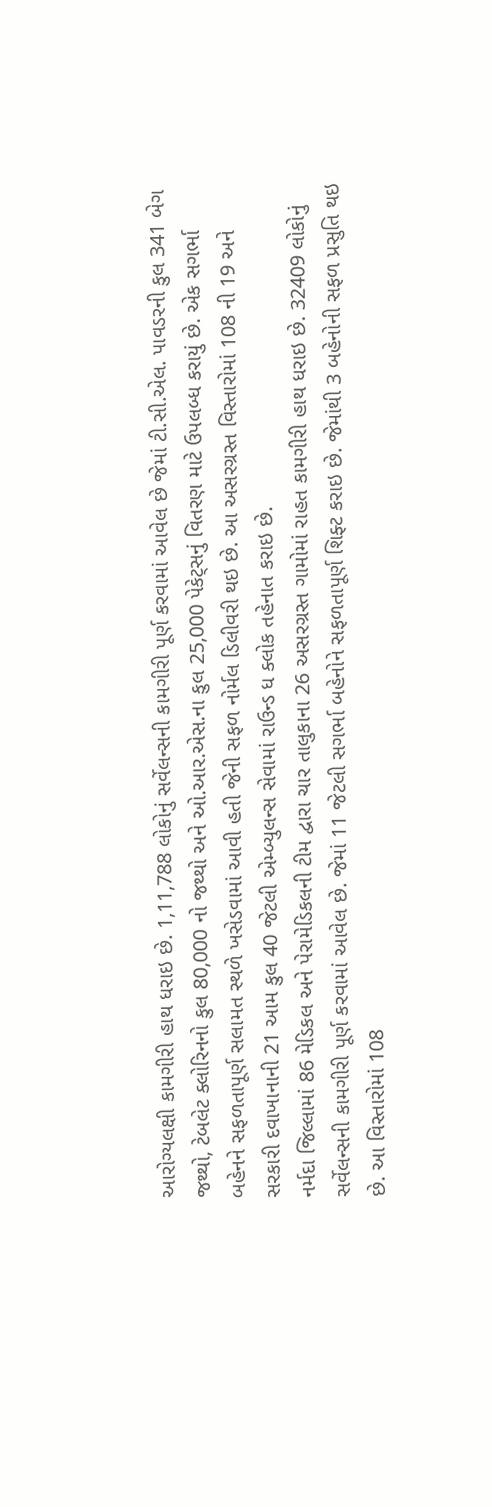આરોગ્યલક્ષી કામગીરી હાથ ધરાઇ છે. 1,11,788 લોકોનું સર્વેલન્સની કામગીરી પૂર્ણ કરવામાં આવેલ છે જેમાં ટી.સી.એલ. પાવડરની કુલ 341 બેગ જથ્થો, ટેબલેટ ક્લોરિનનો કુલ 80,000 નો જથ્થો અને ઓ.આર.એસ.ના કુલ 25,000 પેકેટ્સનું વિતરણ માટે ઉપલબ્ધ કરાયું છે. એક સગર્ભા બહેનને સફળતાપૂર્ણ સલામત સ્થળે ખસેડવામાં આવી હતી જેની સફળ નોર્મલ ડિલીવરી થઇ છે. આ અસરગ્રસ્ત વિસ્તારોમાં 108 ની 19 અને સરકારી દવાખાનાની 21 આમ કુલ 40 જેટલી એમ્બ્યુલન્સ સેવામાં રાઉન્ડ ધ ક્લોક તહેનાત કરાઇ છે.
નર્મદા જિલ્લામાં 86 મેડિકલ અને પેરામેડિકલની ટીમ દ્વારા ચાર તાલુકાના 26 અસરગ્રસ્ત ગામોમાં રાહત કામગીરી હાથ ધરાઇ છે. 32409 લોકોનું સર્વેલન્સની કામગીરી પૂર્ણ કરવામાં આવેલ છે. જેમાં 11 જેટલી સગર્ભા બહેનોને સફળતાપૂર્ણ શિફ્ટ કરાઇ છે. જેમાંથી 3 બહેનોની સફળ પ્રસુતિ થઇ છે. આ વિસ્તારોમાં 108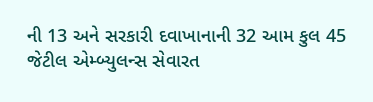ની 13 અને સરકારી દવાખાનાની 32 આમ કુલ 45 જેટીલ એમ્બ્યુલન્સ સેવારત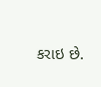કરાઇ છે.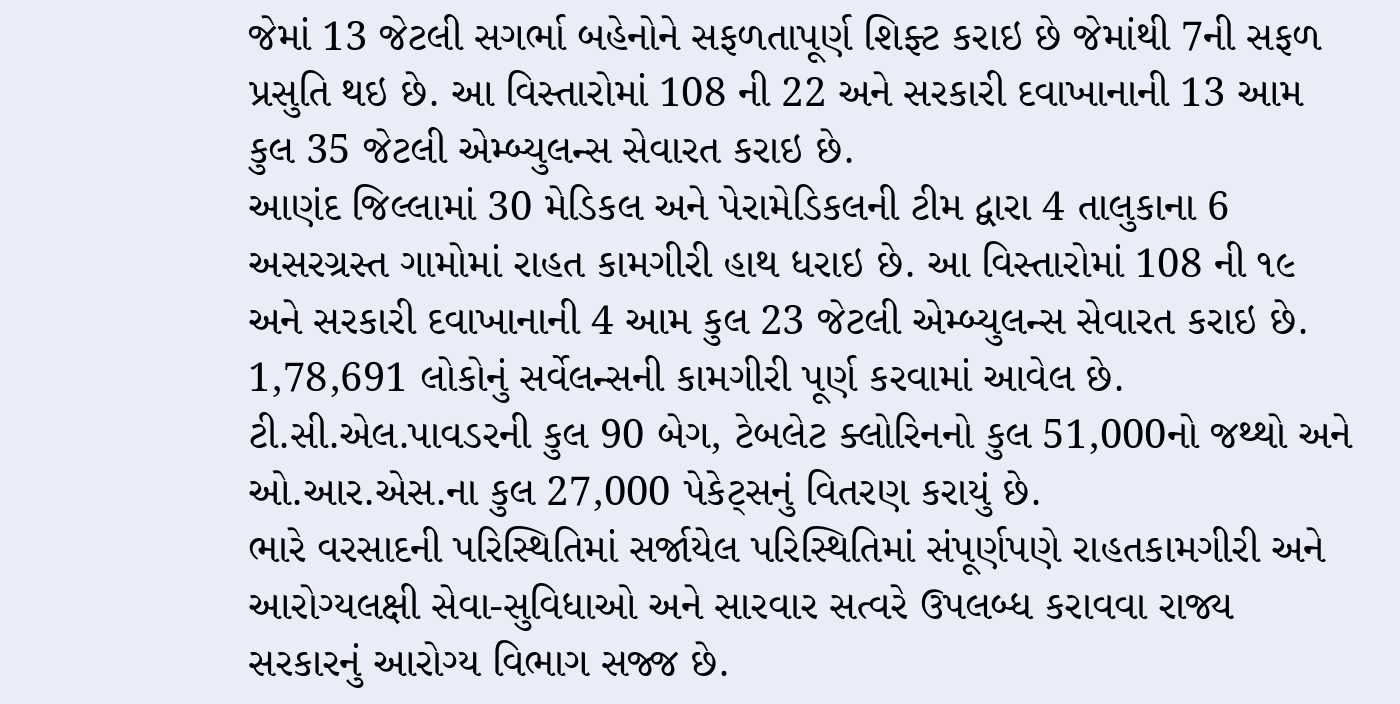જેમાં 13 જેટલી સગર્ભા બહેનોને સફળતાપૂર્ણ શિફ્ટ કરાઇ છે જેમાંથી 7ની સફળ પ્રસુતિ થઇ છે. આ વિસ્તારોમાં 108 ની 22 અને સરકારી દવાખાનાની 13 આમ કુલ 35 જેટલી એમ્બ્યુલન્સ સેવારત કરાઇ છે.
આણંદ જિલ્લામાં 30 મેડિકલ અને પેરામેડિકલની ટીમ દ્વારા 4 તાલુકાના 6 અસરગ્રસ્ત ગામોમાં રાહત કામગીરી હાથ ધરાઇ છે. આ વિસ્તારોમાં 108 ની ૧૯ અને સરકારી દવાખાનાની 4 આમ કુલ 23 જેટલી એમ્બ્યુલન્સ સેવારત કરાઇ છે. 1,78,691 લોકોનું સર્વેલન્સની કામગીરી પૂર્ણ કરવામાં આવેલ છે. ટી.સી.એલ.પાવડરની કુલ 90 બેગ, ટેબલેટ ક્લોરિનનો કુલ 51,000નો જથ્થો અને ઓ.આર.એસ.ના કુલ 27,000 પેકેટ્સનું વિતરણ કરાયું છે.
ભારે વરસાદની પરિસ્થિતિમાં સર્જાયેલ પરિસ્થિતિમાં સંપૂર્ણપણે રાહતકામગીરી અને આરોગ્યલક્ષી સેવા-સુવિધાઓ અને સારવાર સત્વરે ઉપલબ્ધ કરાવવા રાજ્ય સરકારનું આરોગ્ય વિભાગ સજ્જ છે.